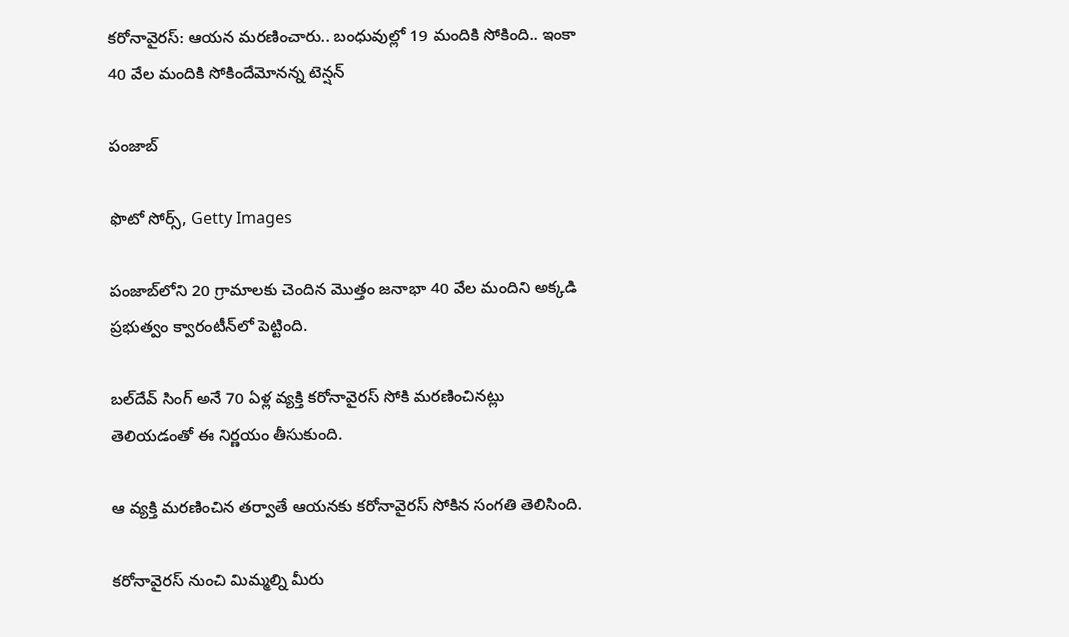కరోనావైరస్: ఆయన మరణించారు.. బంధువుల్లో 19 మందికి సోకింది.. ఇంకా 40 వేల మందికి సోకిందేమోనన్న టెన్షన్

పంజాబ్‌

ఫొటో సోర్స్, Getty Images

పంజాబ్‌లోని 20 గ్రామాలకు చెందిన మొత్తం జనాభా 40 వేల మందిని అక్కడి ప్రభుత్వం క్వారంటీన్‌‌లో పెట్టింది.

బల్‌దేవ్ సింగ్ అనే 70 ఏళ్ల వ్యక్తి కరోనావైరస్ సోకి మరణించినట్లు తెలియడంతో ఈ నిర్ణయం తీసుకుంది.

ఆ వ్యక్తి మరణించిన తర్వాతే ఆయనకు కరోనావైరస్ సోకిన సంగతి తెలిసింది.

కరోనావైరస్ నుంచి మిమ్మల్ని మీరు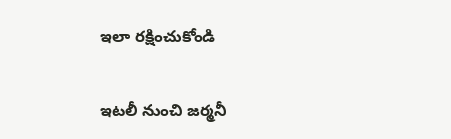ఇలా రక్షించుకోండి

ఇటలీ నుంచి జర్మనీ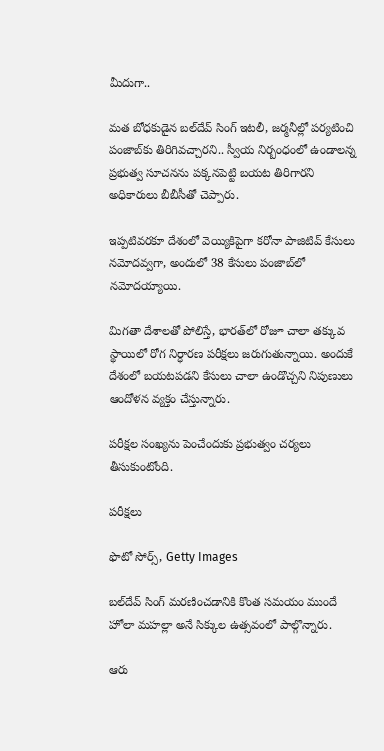మీదుగా..

మత బోధకుడైన బల్‌దేవ్ సింగ్ ఇటలీ, జర్మనీల్లో పర్యటించి పంజాబ్‌కు తిరిగివచ్చారని.. స్వీయ నిర్బంధంలో ఉండాలన్న ప్రభుత్వ సూచనను పక్కనపెట్టి బయట తిరిగారని అధికారులు బీబీసీతో చెప్పారు.

ఇప్పటివరకూ దేశంలో వెయ్యికిపైగా కరోనా పాజిటివ్ కేసులు నమోదవ్వగా, అందులో 38 కేసులు పంజాబ్‌లో నమోదయ్యాయి.

మిగతా దేశాలతో పోలిస్తే, భారత్‌లో రోజూ చాలా తక్కువ స్థాయిలో రోగ నిర్ధారణ పరీక్షలు జరుగుతున్నాయి. అందుకే దేశంలో బయటపడని కేసులు చాలా ఉండొచ్చని నిపుణులు ఆందోళన వ్యక్తం చేస్తున్నారు.

పరీక్షల సంఖ్యను పెంచేందుకు ప్రభుత్వం చర్యలు తీసుకుంటోంది.

పరీక్షలు

ఫొటో సోర్స్, Getty Images

బల్‌దేవ్ సింగ్ మరణించడానికి కొంత సమయం ముందే హోలా మహల్లా అనే సిక్కుల ఉత్సవంలో పాల్గొన్నారు.

ఆరు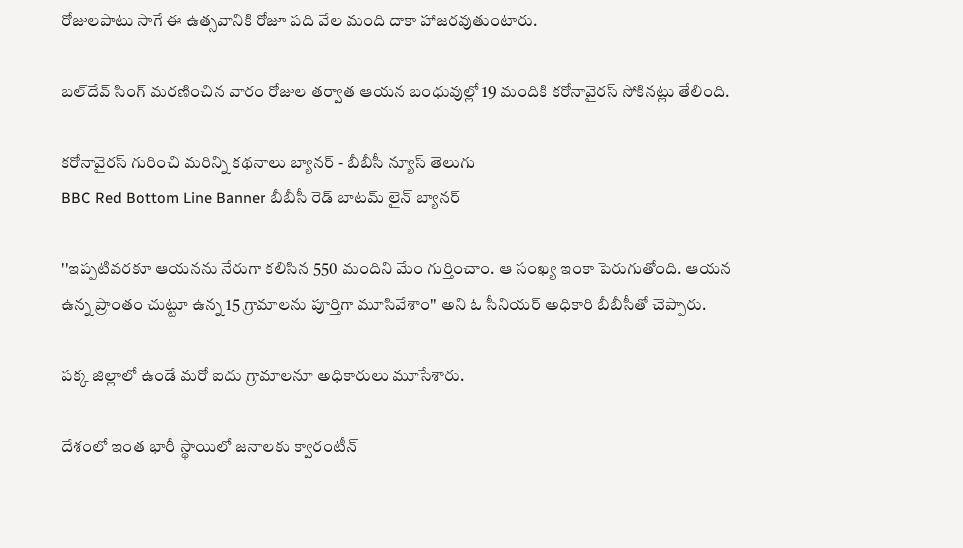రోజులపాటు సాగే ఈ ఉత్సవానికి రోజూ పది వేల మంది దాకా హాజరవుతుంటారు.

బల్‌దేవ్ సింగ్ మరణించిన వారం రోజుల తర్వాత ఆయన బంధువుల్లో 19 మందికి కరోనావైరస్ సోకినట్లు తేలింది.

కరోనావైరస్ గురించి మరిన్ని కథనాలు బ్యానర్ - బీబీసీ న్యూస్ తెలుగు
BBC Red Bottom Line Banner బీబీసీ రెడ్ బాటమ్ లైన్ బ్యానర్

''ఇప్పటివరకూ ఆయనను నేరుగా కలిసిన 550 మందిని మేం గుర్తించాం. ఆ సంఖ్య ఇంకా పెరుగుతోంది. ఆయన ఉన్న ప్రాంతం చుట్టూ ఉన్న 15 గ్రామాలను పూర్తిగా మూసివేశాం'' అని ఓ సీనియర్ అధికారి బీబీసీతో చెప్పారు.

పక్క జిల్లాలో ఉండే మరో ఐదు గ్రామాలనూ అధికారులు మూసేశారు.

దేశంలో ఇంత భారీ స్థాయిలో జనాలకు క్వారంటీన్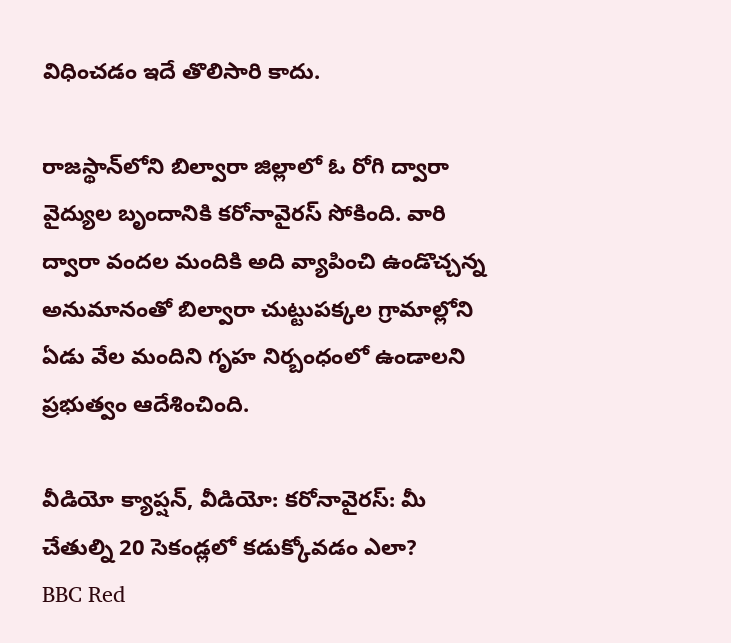విధించడం ఇదే తొలిసారి కాదు.

రాజస్థాన్‌లోని బిల్వారా జిల్లాలో ఓ రోగి ద్వారా వైద్యుల బృందానికి కరోనావైరస్ సోకింది. వారి ద్వారా వందల మందికి అది వ్యాపించి ఉండొచ్చన్న అనుమానంతో బిల్వారా చుట్టుపక్కల గ్రామాల్లోని ఏడు వేల మందిని గృహ నిర్బంధంలో ఉండాలని ప్రభుత్వం ఆదేశించింది.

వీడియో క్యాప్షన్, వీడియో: కరోనావైరస్: మీ చేతుల్ని 20 సెకండ్లలో కడుక్కోవడం ఎలా?
BBC Red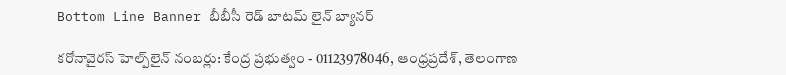Bottom Line Banner బీబీసీ రెడ్ బాటమ్ లైన్ బ్యానర్

కరోనావైరస్ హెల్ప్‌లైన్ నంబర్లు: కేంద్ర ప్రభుత్వం - 01123978046, ఆంధ్రప్రదేశ్, తెలంగాణ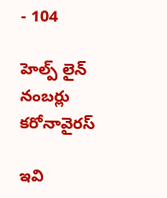- 104

హెల్ప్ లైన్ నంబర్లు
కరోనావైరస్

ఇవి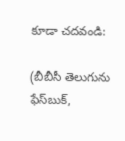కూడా చదవండి:

(బీబీసీ తెలుగును ఫేస్‌బుక్,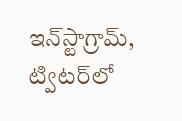ఇన్‌స్టాగ్రామ్‌, ట్విటర్‌లో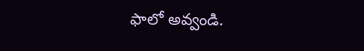ఫాలో అవ్వండి.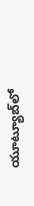యూట్యూబ్‌లో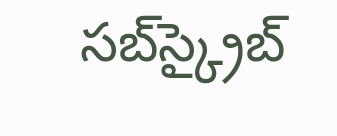సబ్‌స్క్రైబ్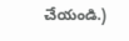చేయండి.)